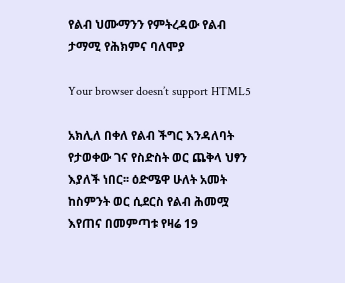የልብ ህሙማንን የምትረዳው የልብ ታማሚ የሕክምና ባለሞያ

Your browser doesn’t support HTML5

አክሊለ በቀለ የልብ ችግር እንዳለባት የታወቀው ገና የስድስት ወር ጨቅላ ህፃን እያለች ነበር፡፡ ዕድሜዋ ሁለት አመት ከስምንት ወር ሲደርስ የልብ ሕመሟ እየጠና በመምጣቱ የዛሬ 19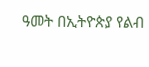ዓመት በኢትዮጵያ የልብ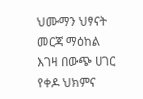ህሙማን ህፃናት መርጃ ማዕከል እገዛ በውጭ ሀገር የቀዶ ህክምና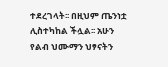ተደረገላት፡፡ በዚህም ጤንነቷ ሊስተካከል ችሏል፡፡ አሁን የልብ ህሙማን ህፃናትን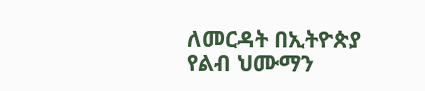ለመርዳት በኢትዮጵያ የልብ ህሙማን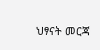ህፃናት መርጃ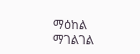ማዕከል ማገልገል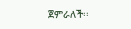ጀምራለች፡፡